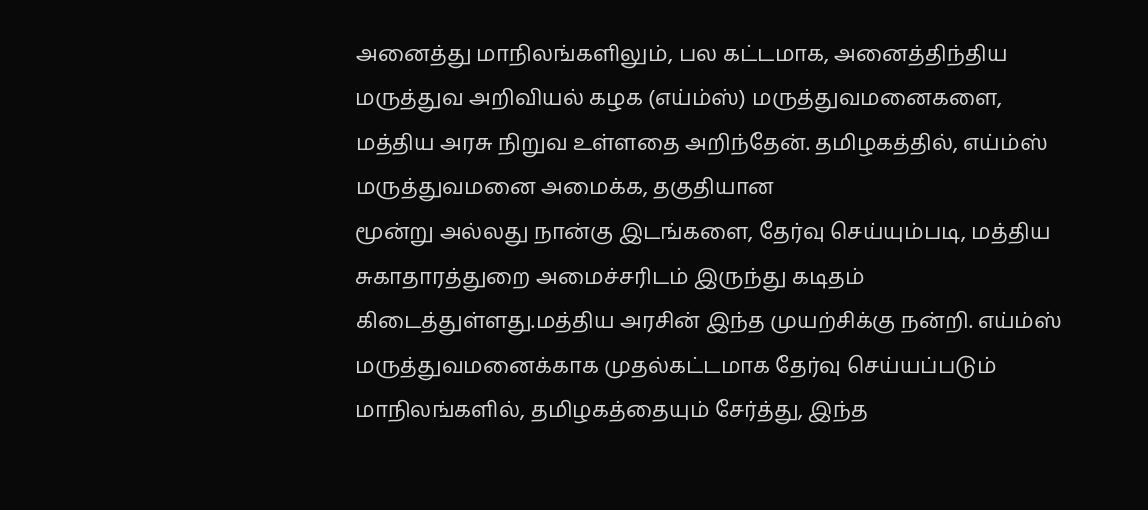அனைத்து மாநிலங்களிலும், பல கட்டமாக, அனைத்திந்திய மருத்துவ அறிவியல் கழக (எய்ம்ஸ்) மருத்துவமனைகளை, மத்திய அரசு நிறுவ உள்ளதை அறிந்தேன். தமிழகத்தில், எய்ம்ஸ் மருத்துவமனை அமைக்க, தகுதியான
மூன்று அல்லது நான்கு இடங்களை, தேர்வு செய்யும்படி, மத்திய சுகாதாரத்துறை அமைச்சரிடம் இருந்து கடிதம் கிடைத்துள்ளது.மத்திய அரசின் இந்த முயற்சிக்கு நன்றி. எய்ம்ஸ் மருத்துவமனைக்காக முதல்கட்டமாக தேர்வு செய்யப்படும் மாநிலங்களில், தமிழகத்தையும் சேர்த்து, இந்த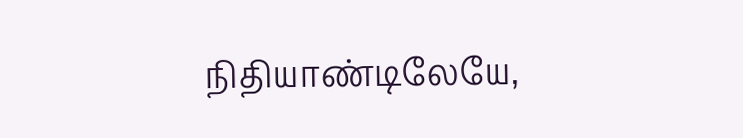நிதியாண்டிலேயே,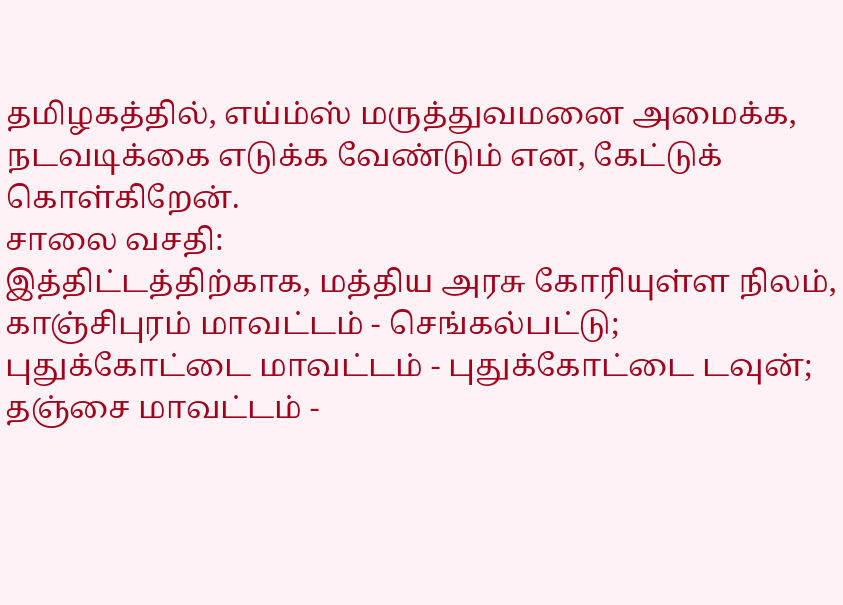தமிழகத்தில், எய்ம்ஸ் மருத்துவமனை அமைக்க, நடவடிக்கை எடுக்க வேண்டும் என, கேட்டுக் கொள்கிறேன்.
சாலை வசதி:
இத்திட்டத்திற்காக, மத்திய அரசு கோரியுள்ள நிலம், காஞ்சிபுரம் மாவட்டம் - செங்கல்பட்டு; புதுக்கோட்டை மாவட்டம் - புதுக்கோட்டை டவுன்; தஞ்சை மாவட்டம் -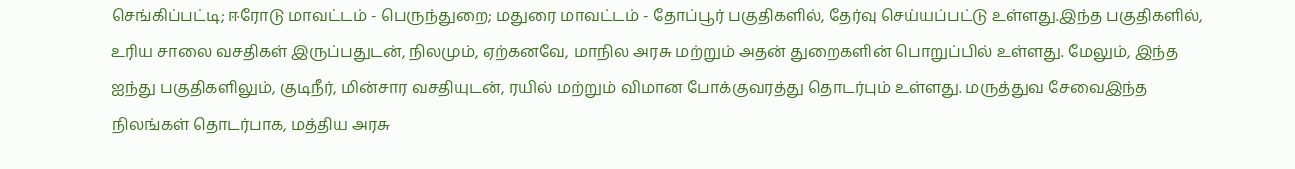செங்கிப்பட்டி; ஈரோடு மாவட்டம் - பெருந்துறை; மதுரை மாவட்டம் - தோப்பூர் பகுதிகளில், தேர்வு செய்யப்பட்டு உள்ளது.இந்த பகுதிகளில், உரிய சாலை வசதிகள் இருப்பதுடன், நிலமும், ஏற்கனவே, மாநில அரசு மற்றும் அதன் துறைகளின் பொறுப்பில் உள்ளது. மேலும், இந்த ஐந்து பகுதிகளிலும், குடிநீர், மின்சார வசதியுடன், ரயில் மற்றும் விமான போக்குவரத்து தொடர்பும் உள்ளது. மருத்துவ சேவைஇந்த நிலங்கள் தொடர்பாக, மத்திய அரசு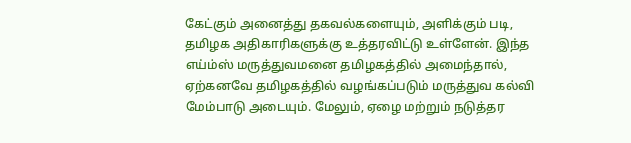கேட்கும் அனைத்து தகவல்களையும், அளிக்கும் படி, தமிழக அதிகாரிகளுக்கு உத்தரவிட்டு உள்ளேன். இந்த எய்ம்ஸ் மருத்துவமனை தமிழகத்தில் அமைந்தால், ஏற்கனவே தமிழகத்தில் வழங்கப்படும் மருத்துவ கல்வி மேம்பாடு அடையும். மேலும், ஏழை மற்றும் நடுத்தர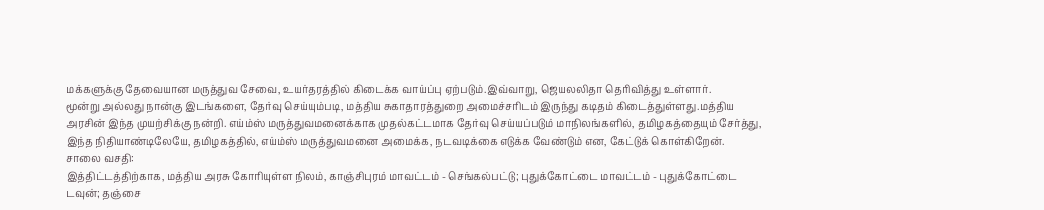மக்களுக்கு தேவையான மருத்துவ சேவை, உயர்தரத்தில் கிடைக்க வாய்ப்பு ஏற்படும்.இவ்வாறு, ஜெயலலிதா தெரிவித்து உள்ளார்.
மூன்று அல்லது நான்கு இடங்களை, தேர்வு செய்யும்படி, மத்திய சுகாதாரத்துறை அமைச்சரிடம் இருந்து கடிதம் கிடைத்துள்ளது.மத்திய அரசின் இந்த முயற்சிக்கு நன்றி. எய்ம்ஸ் மருத்துவமனைக்காக முதல்கட்டமாக தேர்வு செய்யப்படும் மாநிலங்களில், தமிழகத்தையும் சேர்த்து, இந்த நிதியாண்டிலேயே, தமிழகத்தில், எய்ம்ஸ் மருத்துவமனை அமைக்க, நடவடிக்கை எடுக்க வேண்டும் என, கேட்டுக் கொள்கிறேன்.
சாலை வசதி:
இத்திட்டத்திற்காக, மத்திய அரசு கோரியுள்ள நிலம், காஞ்சிபுரம் மாவட்டம் - செங்கல்பட்டு; புதுக்கோட்டை மாவட்டம் - புதுக்கோட்டை டவுன்; தஞ்சை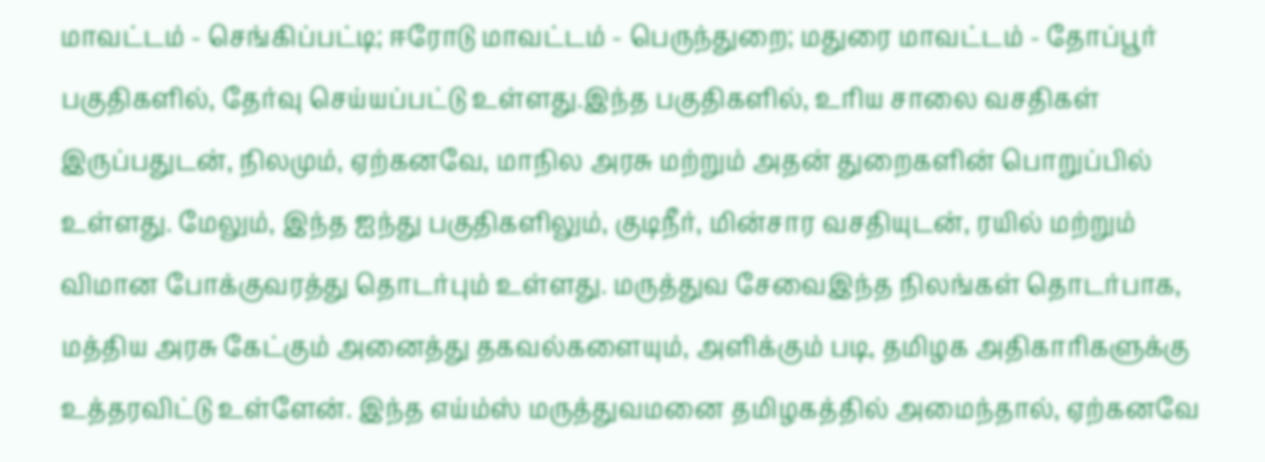மாவட்டம் - செங்கிப்பட்டி; ஈரோடு மாவட்டம் - பெருந்துறை; மதுரை மாவட்டம் - தோப்பூர் பகுதிகளில், தேர்வு செய்யப்பட்டு உள்ளது.இந்த பகுதிகளில், உரிய சாலை வசதிகள் இருப்பதுடன், நிலமும், ஏற்கனவே, மாநில அரசு மற்றும் அதன் துறைகளின் பொறுப்பில் உள்ளது. மேலும், இந்த ஐந்து பகுதிகளிலும், குடிநீர், மின்சார வசதியுடன், ரயில் மற்றும் விமான போக்குவரத்து தொடர்பும் உள்ளது. மருத்துவ சேவைஇந்த நிலங்கள் தொடர்பாக, மத்திய அரசு கேட்கும் அனைத்து தகவல்களையும், அளிக்கும் படி, தமிழக அதிகாரிகளுக்கு உத்தரவிட்டு உள்ளேன். இந்த எய்ம்ஸ் மருத்துவமனை தமிழகத்தில் அமைந்தால், ஏற்கனவே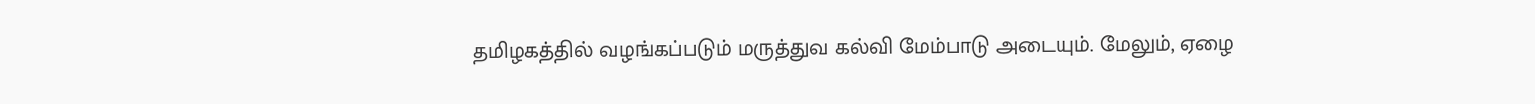தமிழகத்தில் வழங்கப்படும் மருத்துவ கல்வி மேம்பாடு அடையும். மேலும், ஏழை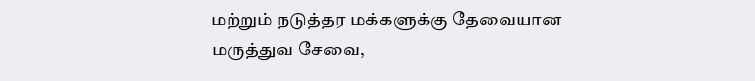மற்றும் நடுத்தர மக்களுக்கு தேவையான மருத்துவ சேவை,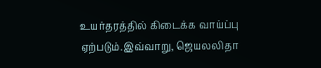உயர்தரத்தில் கிடைக்க வாய்ப்பு ஏற்படும்.இவ்வாறு, ஜெயலலிதா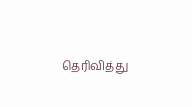தெரிவித்து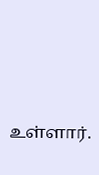உள்ளார்.